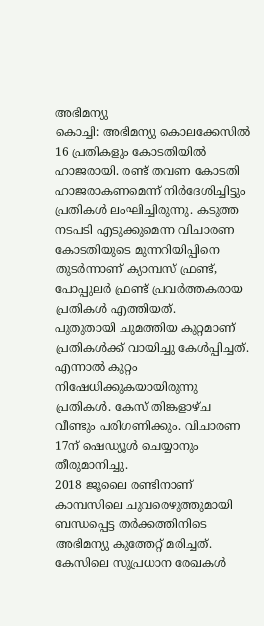അഭിമന്യു
കൊച്ചി: അഭിമന്യു കൊലക്കേസിൽ 16 പ്രതികളും കോടതിയിൽ ഹാജരായി. രണ്ട് തവണ കോടതി ഹാജരാകണമെന്ന് നിർദേശിച്ചിട്ടും പ്രതികൾ ലംഘിച്ചിരുന്നു. കടുത്ത നടപടി എടുക്കുമെന്ന വിചാരണ കോടതിയുടെ മുന്നറിയിപ്പിനെ തുടർന്നാണ് ക്യാമ്പസ് ഫ്രണ്ട്, പോപ്പുലർ ഫ്രണ്ട് പ്രവർത്തകരായ പ്രതികൾ എത്തിയത്.
പുതുതായി ചുമത്തിയ കുറ്റമാണ് പ്രതികൾക്ക് വായിച്ചു കേൾപ്പിച്ചത്. എന്നാൽ കുറ്റം നിഷേധിക്കുകയായിരുന്നു പ്രതികൾ. കേസ് തിങ്കളാഴ്ച വീണ്ടും പരിഗണിക്കും. വിചാരണ 17ന് ഷെഡ്യൂൾ ചെയ്യാനും തീരുമാനിച്ചു.
2018 ജൂലൈ രണ്ടിനാണ് കാമ്പസിലെ ചുവരെഴുത്തുമായി ബന്ധപ്പെട്ട തർക്കത്തിനിടെ അഭിമന്യു കുത്തേറ്റ് മരിച്ചത്. കേസിലെ സുപ്രധാന രേഖകൾ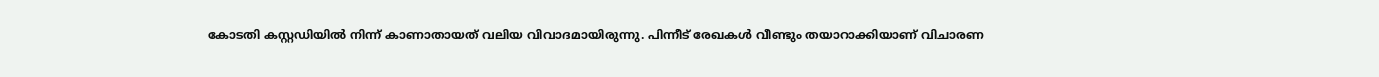കോടതി കസ്റ്റഡിയിൽ നിന്ന് കാണാതായത് വലിയ വിവാദമായിരുന്നു. പിന്നീട് രേഖകൾ വീണ്ടും തയാറാക്കിയാണ് വിചാരണ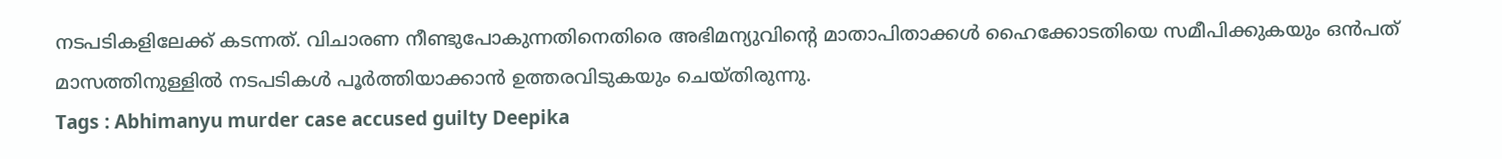നടപടികളിലേക്ക് കടന്നത്. വിചാരണ നീണ്ടുപോകുന്നതിനെതിരെ അഭിമന്യുവിന്റെ മാതാപിതാക്കൾ ഹൈക്കോടതിയെ സമീപിക്കുകയും ഒൻപത് മാസത്തിനുള്ളിൽ നടപടികൾ പൂർത്തിയാക്കാൻ ഉത്തരവിടുകയും ചെയ്തിരുന്നു.
Tags : Abhimanyu murder case accused guilty Deepika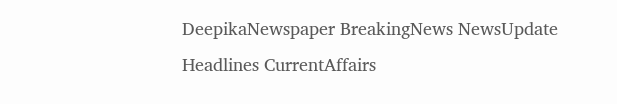DeepikaNewspaper BreakingNews NewsUpdate Headlines CurrentAffairs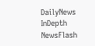DailyNews InDepth NewsFlash